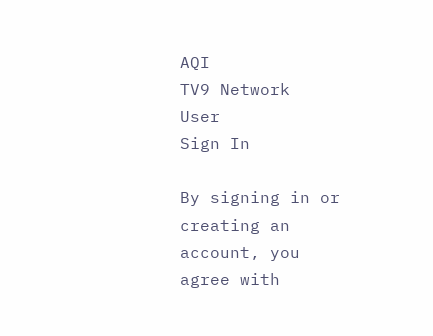AQI
TV9 Network
User
Sign In

By signing in or creating an account, you agree with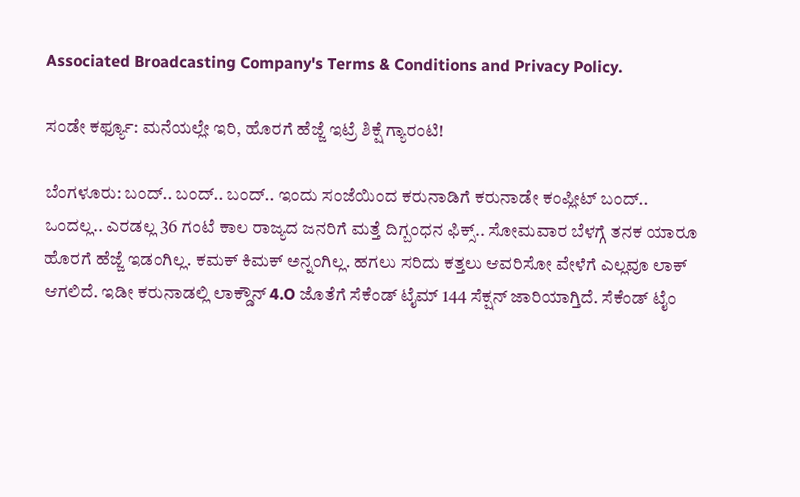Associated Broadcasting Company's Terms & Conditions and Privacy Policy.

ಸಂಡೇ ಕರ್ಫ್ಯೂ: ಮನೆಯಲ್ಲೇ ಇರಿ, ಹೊರಗೆ ಹೆಜ್ಜೆ ಇಟ್ರೆ ಶಿಕ್ಷೆ ಗ್ಯಾರಂಟಿ!

ಬೆಂಗಳೂರು: ಬಂದ್.. ಬಂದ್.. ಬಂದ್.. ಇಂದು ಸಂಜೆಯಿಂದ ಕರುನಾಡಿಗೆ ಕರುನಾಡೇ ಕಂಪ್ಲೀಟ್ ಬಂದ್.. ಒಂದಲ್ಲ.. ಎರಡಲ್ಲ 36 ಗಂಟೆ ಕಾಲ ರಾಜ್ಯದ ಜನರಿಗೆ ಮತ್ತೆ ದಿಗ್ಬಂಧನ ಫಿಕ್ಸ್.. ಸೋಮವಾರ ಬೆಳಗ್ಗೆ ತನಕ ಯಾರೂ ಹೊರಗೆ ಹೆಜ್ಜೆ ಇಡಂಗಿಲ್ಲ. ಕಮಕ್ ಕಿಮಕ್ ಅನ್ನಂಗಿಲ್ಲ. ಹಗಲು ಸರಿದು ಕತ್ತಲು ಆವರಿಸೋ ವೇಳೆಗೆ ಎಲ್ಲವೂ ಲಾಕ್ ಆಗಲಿದೆ. ಇಡೀ ಕರುನಾಡಲ್ಲಿ ಲಾಕ್ಡೌನ್ 4.O ಜೊತೆಗೆ ಸೆಕೆಂಡ್ ಟೈಮ್ 144 ಸೆಕ್ಷನ್ ಜಾರಿಯಾಗ್ತಿದೆ. ಸೆಕೆಂಡ್ ಟೈಂ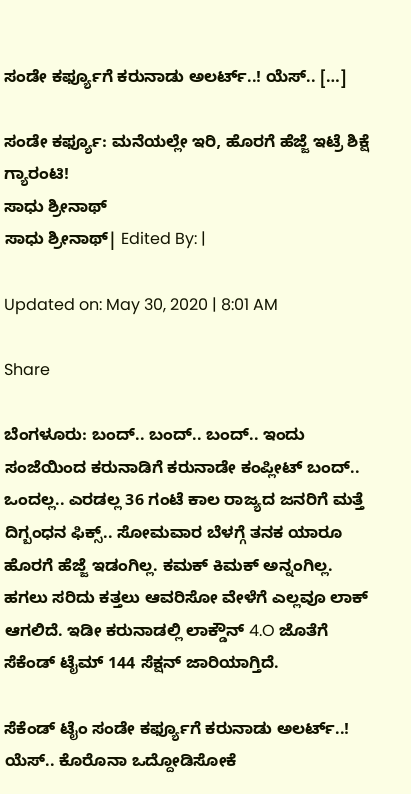ಸಂಡೇ ಕರ್ಫ್ಯೂಗೆ ಕರುನಾಡು ಅಲರ್ಟ್..! ಯೆಸ್.. […]

ಸಂಡೇ ಕರ್ಫ್ಯೂ: ಮನೆಯಲ್ಲೇ ಇರಿ, ಹೊರಗೆ ಹೆಜ್ಜೆ ಇಟ್ರೆ ಶಿಕ್ಷೆ ಗ್ಯಾರಂಟಿ!
ಸಾಧು ಶ್ರೀನಾಥ್
ಸಾಧು ಶ್ರೀನಾಥ್| Edited By: |

Updated on: May 30, 2020 | 8:01 AM

Share

ಬೆಂಗಳೂರು: ಬಂದ್.. ಬಂದ್.. ಬಂದ್.. ಇಂದು ಸಂಜೆಯಿಂದ ಕರುನಾಡಿಗೆ ಕರುನಾಡೇ ಕಂಪ್ಲೀಟ್ ಬಂದ್.. ಒಂದಲ್ಲ.. ಎರಡಲ್ಲ 36 ಗಂಟೆ ಕಾಲ ರಾಜ್ಯದ ಜನರಿಗೆ ಮತ್ತೆ ದಿಗ್ಬಂಧನ ಫಿಕ್ಸ್.. ಸೋಮವಾರ ಬೆಳಗ್ಗೆ ತನಕ ಯಾರೂ ಹೊರಗೆ ಹೆಜ್ಜೆ ಇಡಂಗಿಲ್ಲ. ಕಮಕ್ ಕಿಮಕ್ ಅನ್ನಂಗಿಲ್ಲ. ಹಗಲು ಸರಿದು ಕತ್ತಲು ಆವರಿಸೋ ವೇಳೆಗೆ ಎಲ್ಲವೂ ಲಾಕ್ ಆಗಲಿದೆ. ಇಡೀ ಕರುನಾಡಲ್ಲಿ ಲಾಕ್ಡೌನ್ 4.O ಜೊತೆಗೆ ಸೆಕೆಂಡ್ ಟೈಮ್ 144 ಸೆಕ್ಷನ್ ಜಾರಿಯಾಗ್ತಿದೆ.

ಸೆಕೆಂಡ್ ಟೈಂ ಸಂಡೇ ಕರ್ಫ್ಯೂಗೆ ಕರುನಾಡು ಅಲರ್ಟ್..! ಯೆಸ್.. ಕೊರೊನಾ ಒದ್ದೋಡಿಸೋಕೆ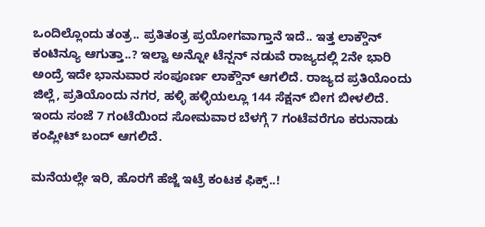ಒಂದಿಲ್ಲೊಂದು ತಂತ್ರ.. ಪ್ರತಿತಂತ್ರ ಪ್ರಯೋಗವಾಗ್ತಾನೆ ಇದೆ.. ಇತ್ತ ಲಾಕ್ಡೌನ್ ಕಂಟಿನ್ಯೂ ಆಗುತ್ತಾ..? ಇಲ್ವಾ ಅನ್ನೋ ಟೆನ್ಷನ್ ನಡುವೆ ರಾಜ್ಯದಲ್ಲಿ 2ನೇ ಭಾರಿ ಅಂದ್ರೆ ಇದೇ ಭಾನುವಾರ ಸಂಪೂರ್ಣ ಲಾಕ್ಡೌನ್ ಆಗಲಿದೆ. ರಾಜ್ಯದ ಪ್ರತಿಯೊಂದು ಜಿಲ್ಲೆ, ಪ್ರತಿಯೊಂದು ನಗರ, ಹಳ್ಳಿ ಹಳ್ಳಿಯಲ್ಲೂ 144 ಸೆಕ್ಷನ್ ಬೀಗ ಬೀಳಲಿದೆ. ಇಂದು ಸಂಜೆ 7 ಗಂಟೆಯಿಂದ ಸೋಮವಾರ ಬೆಳಗ್ಗೆ 7 ಗಂಟೆವರೆಗೂ ಕರುನಾಡು ಕಂಪ್ಲೀಟ್ ಬಂದ್ ಆಗಲಿದೆ.

ಮನೆಯಲ್ಲೇ ಇರಿ, ಹೊರಗೆ ಹೆಜ್ಜೆ ಇಟ್ರೆ ಕಂಟಕ ಫಿಕ್ಸ್..!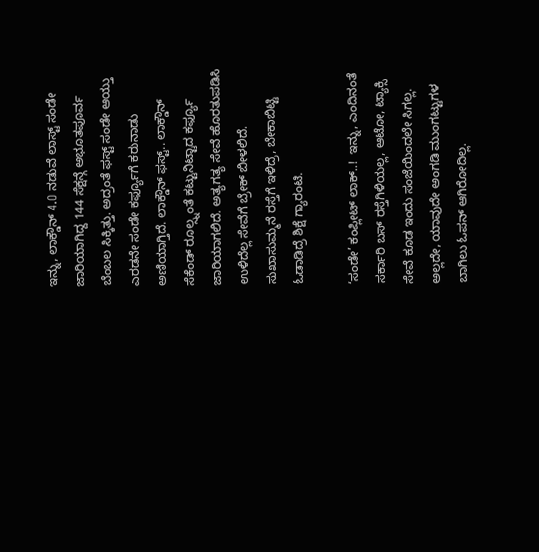ಇನ್ನು, ಲಾಕ್ಡೌನ್ 4.O ನಡುವೆ ಲಾಸ್ಟ್ ಸಂಡೇ ಜಾರಿಯಾಗಿದ್ದ 144 ಸೆಕ್ಷನ್ಗೆ ಅಭೂತಪೂರ್ವ ಬೆಂಬಲ ಸಿಕ್ಕಿತ್ತು. ಅದ್ರಂತೆ ಫಸ್ಟ್ ಸಂಡೇ ಆಯ್ತು ಎರಡನೇ ಸಂಡೇ ಕರ್ಫ್ಯೂಗೆ ಕರುನಾಡು ಅಣಿಯಾಗ್ತಿದೆ. ಲಾಕ್ಡೌನ್ ಫಸ್ಟ್.. ಲಾಕ್ಡೌನ್ ಸೆಕೆಂಡ್ ರೂಲ್ಸ್ನಂತೆ ಕಟ್ಟುನಿಟ್ಟಾದ ಕರ್ಫ್ಯೂ ಜಾರಿಯಾಗಲಿದೆ. ಅತ್ಯಗತ್ಯ ಸೇವೆ ಹೊರತುಪಡಿಸಿ ಉಳಿದೆಲ್ಲ ಸೇವೆಗೆ ಬ್ರೇಕ್ ಬೀಳಲಿದೆ. ಸುಖಾಸುಮ್ಮನೆ ರಸ್ತೆಗೆ ಇಳಿದ್ರೆ, ಬೇಕಾಬಿಟ್ಟಿ ಓಡಾಡಿದ್ರೆ ಶಿಕ್ಷೆ ಗ್ಯಾರಂಟಿ.

‘ಸಂಡೇ’ ಕಂಪ್ಲೀಟ್ ಲಾಕ್..!  ಇನ್ನು, ಎಂದಿನಂತೆ ಸರ್ಕಾರಿ ಬಸ್ ರಸ್ತೆಗಿಳಿಯಲ್ಲ, ಆಟೋ, ಟ್ಯಾಕ್ಸಿ ಸೇವೆ ಕೂಡ ಇಂದು ಸಂಜೆಯಿಂದಲೇ ಸಿಗಲ್ಲ. ಅಲ್ಲದೇ, ಯಾವುದೇ ಅಂಗಡಿ ಮುಂಗಟ್ಟುಗಳ ಬಾಗಿಲು ಓಪನ್ ಆಗಿರೋದಿಲ್ಲ.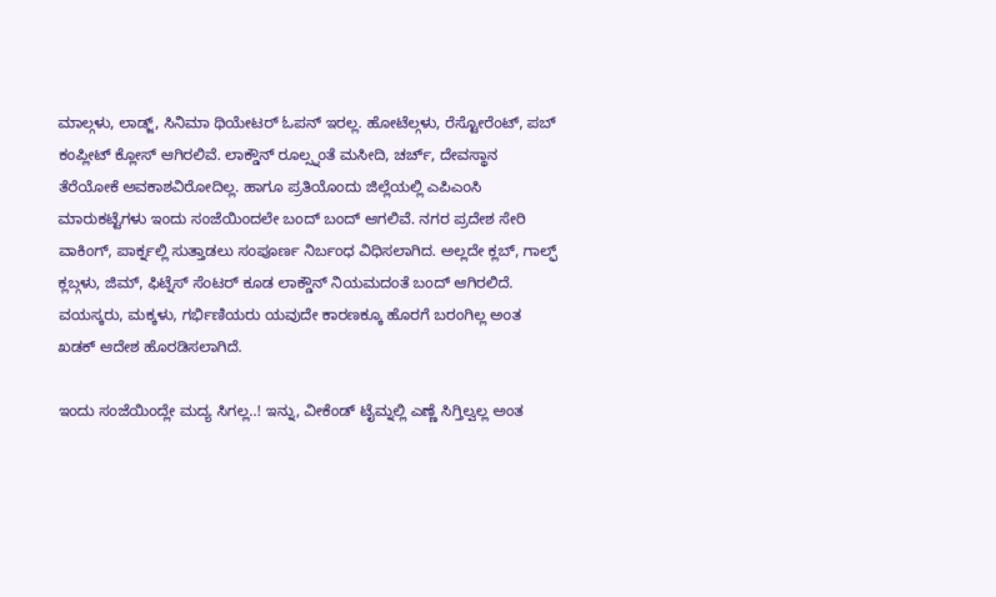ಮಾಲ್ಗಳು, ಲಾಡ್ಜ್, ಸಿನಿಮಾ ಥಿಯೇಟರ್ ಓಪನ್ ಇರಲ್ಲ. ಹೋಟೆಲ್ಗಳು, ರೆಸ್ಟೋರೆಂಟ್, ಪಬ್ ಕಂಪ್ಲೀಟ್ ಕ್ಲೋಸ್ ಆಗಿರಲಿವೆ. ಲಾಕ್ಡೌನ್ ರೂಲ್ಸ್ನಂತೆ ಮಸೀದಿ, ಚರ್ಚ್, ದೇವಸ್ಥಾನ ತೆರೆಯೋಕೆ ಅವಕಾಶವಿರೋದಿಲ್ಲ. ಹಾಗೂ ಪ್ರತಿಯೊಂದು ಜಿಲ್ಲೆಯಲ್ಲಿ ಎಪಿಎಂಸಿ ಮಾರುಕಟ್ಟೆಗಳು ಇಂದು ಸಂಜೆಯಿಂದಲೇ ಬಂದ್ ಬಂದ್ ಆಗಲಿವೆ. ನಗರ ಪ್ರದೇಶ ಸೇರಿ ವಾಕಿಂಗ್, ಪಾರ್ಕ್ನಲ್ಲಿ ಸುತ್ತಾಡಲು ಸಂಪೂರ್ಣ ನಿರ್ಬಂಧ ವಿಧಿಸಲಾಗಿದ. ಅಲ್ಲದೇ ಕ್ಲಬ್, ಗಾಲ್ಫ್ ಕ್ಲಬ್ಗಳು, ಜಿಮ್, ಫಿಟ್ನೆಸ್ ಸೆಂಟರ್ ಕೂಡ ಲಾಕ್ಡೌನ್ ನಿಯಮದಂತೆ ಬಂದ್ ಆಗಿರಲಿದೆ. ವಯಸ್ಕರು, ಮಕ್ಕಳು, ಗರ್ಭಿಣಿಯರು ಯವುದೇ ಕಾರಣಕ್ಕೂ ಹೊರಗೆ ಬರಂಗಿಲ್ಲ ಅಂತ ಖಡಕ್ ಆದೇಶ ಹೊರಡಿಸಲಾಗಿದೆ.

ಇಂದು ಸಂಜೆಯಿಂದ್ಲೇ ಮದ್ಯ ಸಿಗಲ್ಲ..! ಇನ್ನು, ವೀಕೆಂಡ್ ಟೈಮ್ನಲ್ಲಿ ಎಣ್ಣೆ ಸಿಗ್ತಿಲ್ವಲ್ಲ ಅಂತ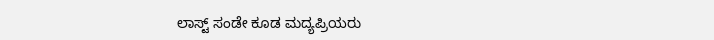ಲಾಸ್ಟ್ ಸಂಡೇ ಕೂಡ ಮದ್ಯಪ್ರಿಯರು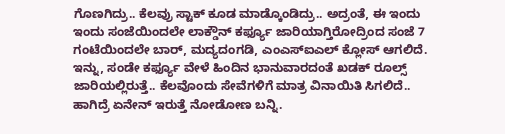ಗೊಣಗಿದ್ರು.. ಕೆಲವ್ರು ಸ್ಟಾಕ್ ಕೂಡ ಮಾಡ್ಕೊಂಡಿದ್ರು.. ಅದ್ರಂತೆ, ಈ ಇಂದು ಇಂದು ಸಂಜೆಯಿಂದಲೇ ಲಾಕ್ಡೌನ್ ಕರ್ಫ್ಯೂ ಜಾರಿಯಾಗ್ತಿರೋದ್ರಿಂದ ಸಂಜೆ 7 ಗಂಟೆಯಿಂದಲೇ ಬಾರ್, ಮದ್ಯದಂಗಡಿ, ಎಂಎಸ್ಐಎಲ್ ಕ್ಲೋಸ್ ಆಗಲಿದೆ. ಇನ್ನು, ಸಂಡೇ ಕರ್ಫ್ಯೂ ವೇಳೆ ಹಿಂದಿನ ಭಾನುವಾರದಂತೆ ಖಡಕ್ ರೂಲ್ಸ್ ಜಾರಿಯಲ್ಲಿರುತ್ತೆ.. ಕೆಲವೊಂದು ಸೇವೆಗಳಿಗೆ ಮಾತ್ರ ವಿನಾಯಿತಿ ಸಿಗಲಿದೆ.. ಹಾಗಿದ್ರೆ ಏನೇನ್ ಇರುತ್ತೆ ನೋಡೋಣ ಬನ್ನಿ.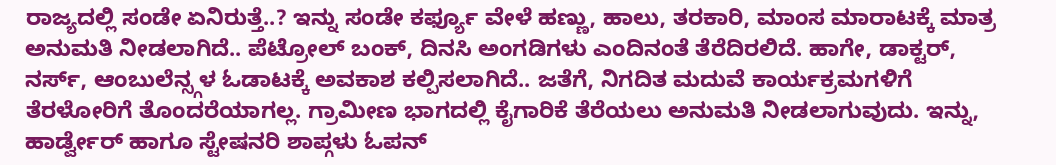ರಾಜ್ಯದಲ್ಲಿ ಸಂಡೇ ಏನಿರುತ್ತೆ..? ಇನ್ನು ಸಂಡೇ ಕರ್ಫ್ಯೂ ವೇಳೆ ಹಣ್ಣು, ಹಾಲು, ತರಕಾರಿ, ಮಾಂಸ ಮಾರಾಟಕ್ಕೆ ಮಾತ್ರ ಅನುಮತಿ ನೀಡಲಾಗಿದೆ.. ಪೆಟ್ರೋಲ್ ಬಂಕ್, ದಿನಸಿ ಅಂಗಡಿಗಳು ಎಂದಿನಂತೆ ತೆರೆದಿರಲಿದೆ. ಹಾಗೇ, ಡಾಕ್ಟರ್, ನರ್ಸ್, ಆಂಬುಲೆನ್ಸ್ಗಳ ಓಡಾಟಕ್ಕೆ ಅವಕಾಶ ಕಲ್ಪಿಸಲಾಗಿದೆ.. ಜತೆಗೆ, ನಿಗದಿತ ಮದುವೆ ಕಾರ್ಯಕ್ರಮಗಳಿಗೆ ತೆರಳೋರಿಗೆ ತೊಂದರೆಯಾಗಲ್ಲ. ಗ್ರಾಮೀಣ ಭಾಗದಲ್ಲಿ ಕೈಗಾರಿಕೆ ತೆರೆಯಲು ಅನುಮತಿ ನೀಡಲಾಗುವುದು. ಇನ್ನು, ಹಾರ್ಡ್ವೇರ್ ಹಾಗೂ ಸ್ಟೇಷನರಿ ಶಾಪ್ಗಳು ಓಪನ್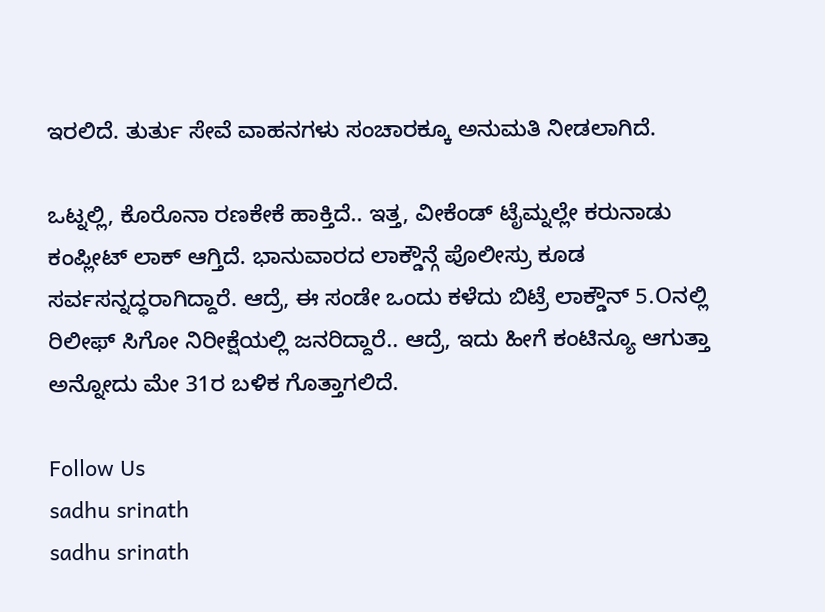ಇರಲಿದೆ. ತುರ್ತು ಸೇವೆ ವಾಹನಗಳು ಸಂಚಾರಕ್ಕೂ ಅನುಮತಿ ನೀಡಲಾಗಿದೆ.

ಒಟ್ನಲ್ಲಿ, ಕೊರೊನಾ ರಣಕೇಕೆ ಹಾಕ್ತಿದೆ.. ಇತ್ತ, ವೀಕೆಂಡ್ ಟೈಮ್ನಲ್ಲೇ ಕರುನಾಡು ಕಂಪ್ಲೀಟ್ ಲಾಕ್ ಆಗ್ತಿದೆ. ಭಾನುವಾರದ ಲಾಕ್ಡೌನ್ಗೆ ಪೊಲೀಸ್ರು ಕೂಡ ಸರ್ವಸನ್ನದ್ಧರಾಗಿದ್ದಾರೆ. ಆದ್ರೆ, ಈ ಸಂಡೇ ಒಂದು ಕಳೆದು ಬಿಟ್ರೆ ಲಾಕ್ಡೌನ್ 5.Oನಲ್ಲಿ ರಿಲೀಫ್ ಸಿಗೋ ನಿರೀಕ್ಷೆಯಲ್ಲಿ ಜನರಿದ್ದಾರೆ.. ಆದ್ರೆ, ಇದು ಹೀಗೆ ಕಂಟಿನ್ಯೂ ಆಗುತ್ತಾ ಅನ್ನೋದು ಮೇ 31ರ ಬಳಿಕ ಗೊತ್ತಾಗಲಿದೆ.

Follow Us
sadhu srinath
sadhu srinath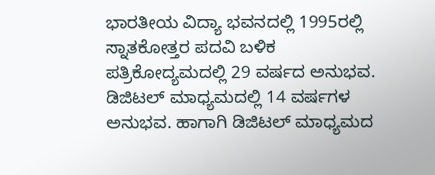ಭಾರತೀಯ ವಿದ್ಯಾ ಭವನದಲ್ಲಿ 1995ರಲ್ಲಿ ಸ್ನಾತಕೋತ್ತರ ಪದವಿ ಬಳಿಕ ಪತ್ರಿಕೋದ್ಯಮದಲ್ಲಿ 29 ವರ್ಷದ ಅನುಭವ. ಡಿಜಿಟಲ್ ಮಾಧ್ಯಮದಲ್ಲಿ 14 ವರ್ಷಗಳ ಅನುಭವ. ಹಾಗಾಗಿ ಡಿಜಿಟಲ್ ಮಾಧ್ಯಮದ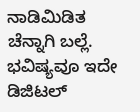ನಾಡಿಮಿಡಿತ ಚೆನ್ನಾಗಿ ಬಲ್ಲೆ. ಭವಿಷ್ಯವೂ ಇದೇ ಡಿಜಿಟಲ್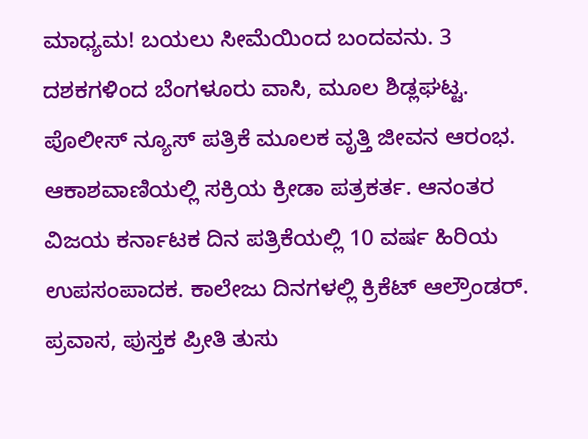ಮಾಧ್ಯಮ! ಬಯಲು ಸೀಮೆಯಿಂದ ಬಂದವನು. 3 ದಶಕಗಳಿಂದ ಬೆಂಗಳೂರು ವಾಸಿ, ಮೂಲ ಶಿಡ್ಲಘಟ್ಟ. ಪೊಲೀಸ್ ನ್ಯೂಸ್ ಪತ್ರಿಕೆ ಮೂಲಕ ವೃತ್ತಿ ಜೀವನ ಆರಂಭ. ಆಕಾಶವಾಣಿಯಲ್ಲಿ ಸಕ್ರಿಯ ಕ್ರೀಡಾ ಪತ್ರಕರ್ತ. ಆನಂತರ ವಿಜಯ ಕರ್ನಾಟಕ ದಿನ ಪತ್ರಿಕೆಯಲ್ಲಿ 10 ವರ್ಷ ಹಿರಿಯ ಉಪಸಂಪಾದಕ. ಕಾಲೇಜು ದಿನಗಳಲ್ಲಿ ಕ್ರಿಕೆಟ್ ಆಲ್ರೌಂಡರ್. ಪ್ರವಾಸ, ಪುಸ್ತಕ ಪ್ರೀತಿ ತುಸು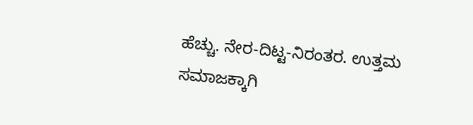ಹೆಚ್ಚು. ನೇರ-ದಿಟ್ಟ-ನಿರಂತರ. ಉತ್ತಮ ಸಮಾಜಕ್ಕಾಗಿ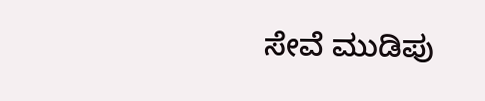ಸೇವೆ ಮುಡಿಪು